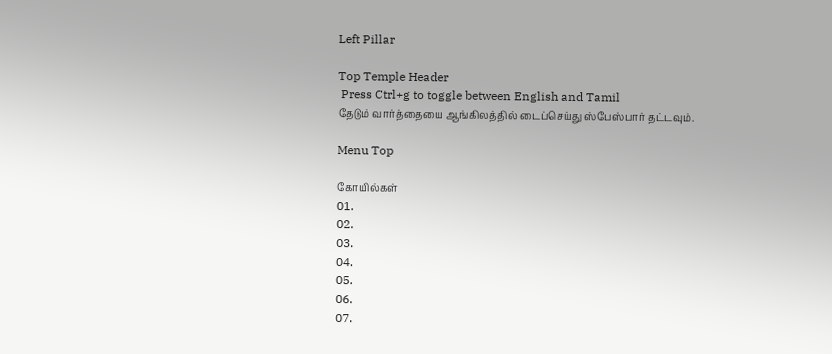Left Pillar

Top Temple Header
 Press Ctrl+g to toggle between English and Tamil
தேடும் வார்த்தையை ஆங்கிலத்தில் டைப்செய்து ஸ்பேஸ்பார் தட்டவும்.

Menu Top

கோயில்கள்
01.
02.
03.
04.
05.
06.
07.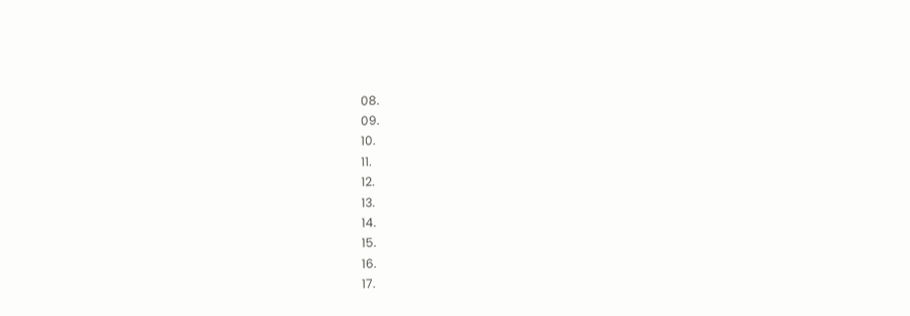08.
09.
10.
11.
12.
13.
14.
15.
16.
17.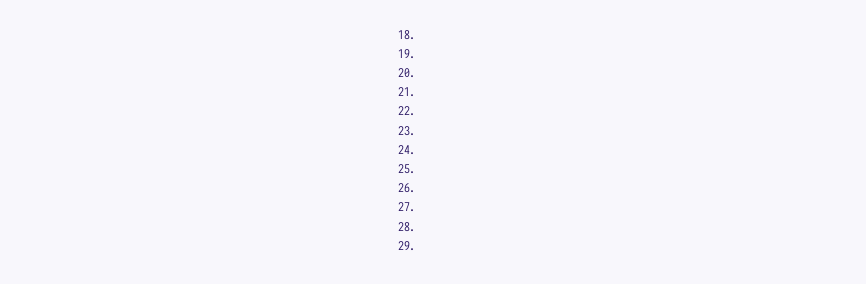18.
19.
20.
21.
22.
23.
24.
25.
26.
27.
28.
29.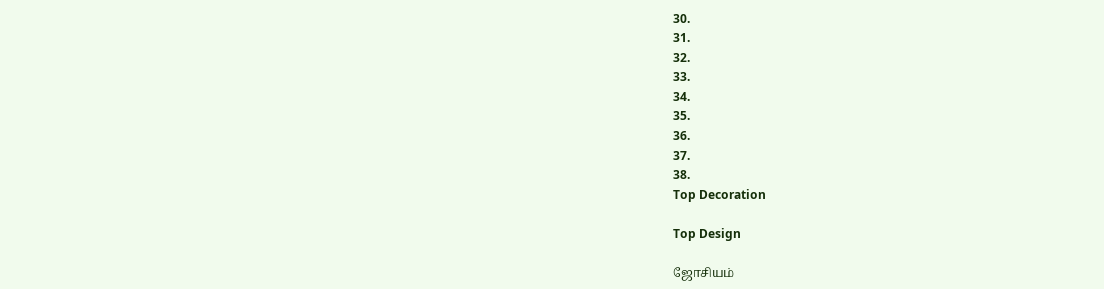30.
31.
32.
33.
34.
35.
36.
37.
38.
Top Decoration

Top Design

ஜோசியம்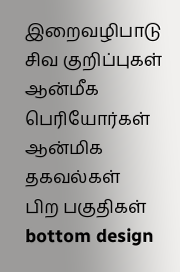இறைவழிபாடு
சிவ குறிப்புகள்
ஆன்மீக பெரியோர்கள்
ஆன்மிக தகவல்கள்
பிற பகுதிகள்
bottom design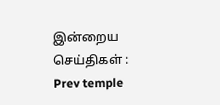இன்றைய செய்திகள் :
Prev temple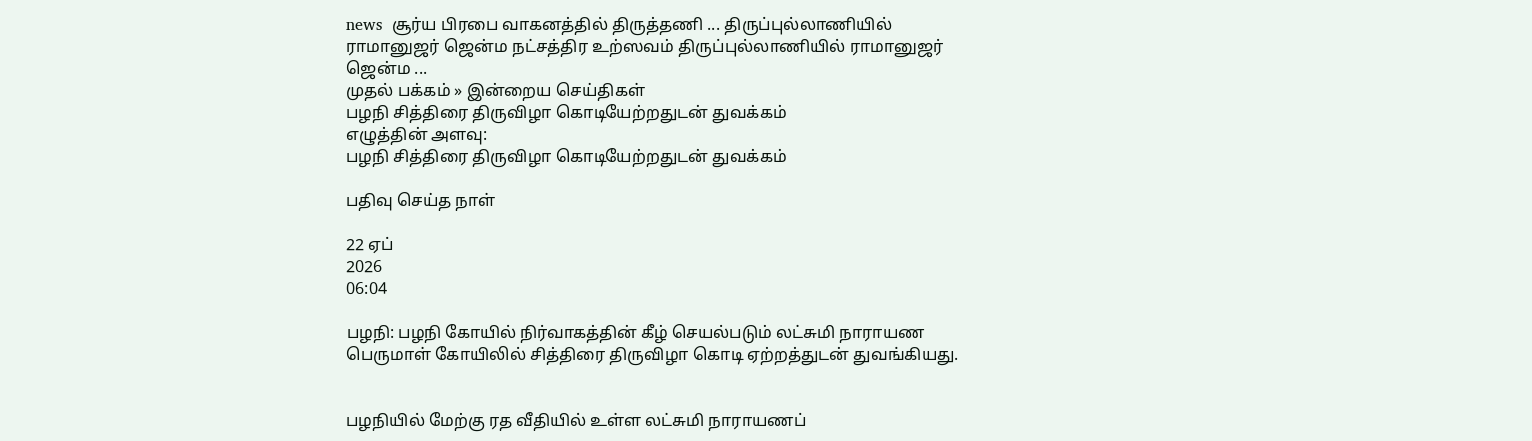news  சூர்ய பிரபை வாகனத்தில் திருத்தணி ... திருப்புல்லாணியில் ராமானுஜர் ஜென்ம நட்சத்திர உற்ஸவம் திருப்புல்லாணியில் ராமானுஜர் ஜென்ம ...
முதல் பக்கம் » இன்றைய செய்திகள்
பழநி சித்திரை திருவிழா கொடியேற்றதுடன் துவக்கம்
எழுத்தின் அளவு:
பழநி சித்திரை திருவிழா கொடியேற்றதுடன் துவக்கம்

பதிவு செய்த நாள்

22 ஏப்
2026
06:04

பழநி: பழநி கோயில் நிர்வாகத்தின் கீழ் செயல்படும் லட்சுமி நாராயண பெருமாள் கோயிலில் சித்திரை திருவிழா கொடி ஏற்றத்துடன் துவங்கியது.


பழநியில் மேற்கு ரத வீதியில் உள்ள லட்சுமி நாராயணப்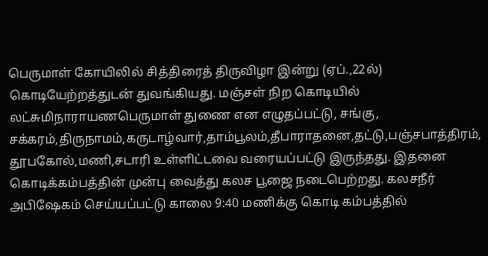பெருமாள் கோயிலில் சித்திரைத் திருவிழா இன்று (ஏப்.,22ல்) கொடியேற்றத்துடன் துவங்கியது. மஞ்சள் நிற கொடியில் லட்சுமிநாராயணபெருமாள் துணை என எழுதப்பட்டு, சங்கு, சக்கரம்,திருநாமம்,கருடாழ்வார்,தாம்பூலம்,தீபாராதனை,தட்டு,பஞ்சபாத்திரம், தூபகோல்,மணி,சடாரி உள்ளிட்டவை வரையப்பட்டு இருந்தது. இதனை கொடிக்கம்பத்தின் முன்பு வைத்து கலச பூஜை நடைபெற்றது. கலசநீர் அபிஷேகம் செய்யப்பட்டு காலை 9:40 மணிக்கு கொடி கம்பத்தில்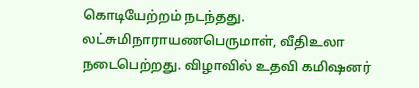கொடியேற்றம் நடந்தது. லட்சுமிநாராயணபெருமாள், வீதிஉலா நடைபெற்றது. விழாவில் உதவி கமிஷனர்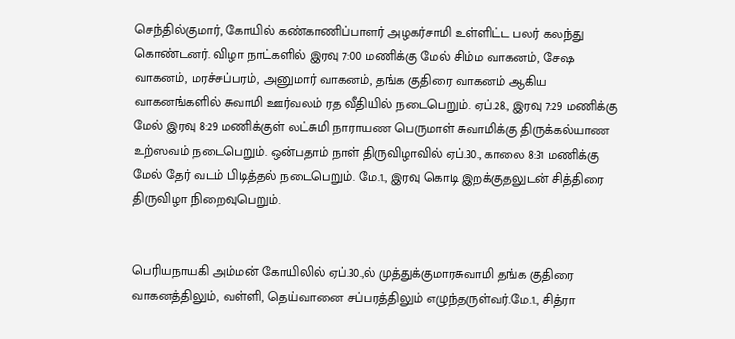செந்தில்குமார், கோயில் கண்காணிப்பாளர் அழகர்சாமி உள்ளிட்ட பலர் கலந்து கொண்டனர். விழா நாட்களில் இரவு 7:00 மணிக்கு மேல் சிம்ம வாகனம், சேஷ வாகனம், மரச்சப்பரம், அனுமார் வாகனம், தங்க குதிரை வாகனம் ஆகிய வாகனங்களில் சுவாமி ஊர்வலம் ரத வீதியில் நடைபெறும். ஏப்.28., இரவு 7:29 மணிக்கு மேல் இரவு 8:29 மணிக்குள் லட்சுமி நாராயண பெருமாள் சுவாமிக்கு திருக்கல்யாண உற்ஸவம் நடைபெறும். ஒன்பதாம் நாள் திருவிழாவில் ஏப்.30., காலை 8:31 மணிக்கு மேல் தேர் வடம் பிடித்தல் நடைபெறும். மே.1., இரவு கொடி இறக்குதலுடன் சித்திரை திருவிழா நிறைவுபெறும்.


பெரியநாயகி அம்மன் கோயிலில் ஏப்.30.,ல் முத்துக்குமாரசுவாமி தங்க குதிரை வாகனத்திலும், வள்ளி, தெய்வானை சப்பரத்திலும் எழுந்தருள்வர்.மே.1., சித்ரா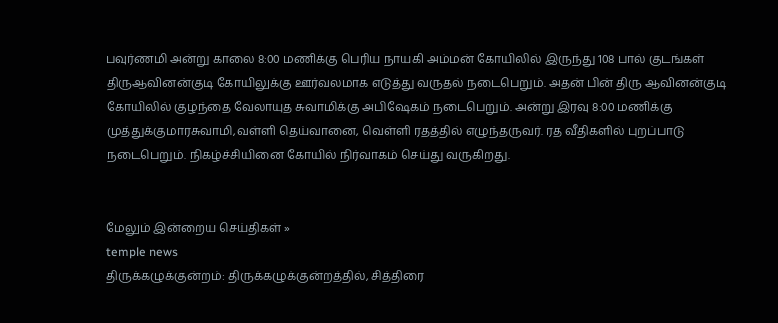பவுர்ணமி அன்று காலை 8:00 மணிக்கு பெரிய நாயகி அம்மன் கோயிலில் இருந்து 108 பால் குடங்கள் திருஆவினன்குடி கோயிலுக்கு ஊர்வலமாக எடுத்து வருதல் நடைபெறும். அதன் பின் திரு ஆவினன்குடி கோயிலில் குழந்தை வேலாயுத சுவாமிக்கு அபிஷேகம் நடைபெறும். அன்று இரவு 8:00 மணிக்கு முத்துக்குமாரசுவாமி,வள்ளி தெய்வானை, வெள்ளி ரதத்தில் எழுந்தருவர். ரத வீதிகளில் புறப்பாடு நடைபெறும். நிகழ்ச்சியினை கோயில் நிர்வாகம் செய்து வருகிறது.


மேலும் இன்றைய செய்திகள் »
temple news
திருக்கழுக்குன்றம்: திருக்கழுக்குன்றத்தில், சித்திரை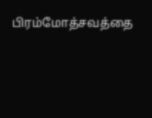பிரம்மோத்சவத்தை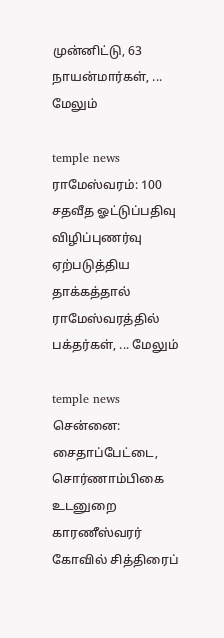முன்னிட்டு, 63 நாயன்மார்கள், ... மேலும்

temple news
ராமேஸ்வரம்: 100 சதவீத ஓட்டுப்பதிவு விழிப்புணர்வு ஏற்படுத்திய தாக்கத்தால் ராமேஸ்வரத்தில் பக்தர்கள், ... மேலும்

temple news
சென்னை: சைதாப்பேட்டை, சொர்ணாம்பிகை உடனுறை காரணீஸ்வரர் கோவில் சித்திரைப்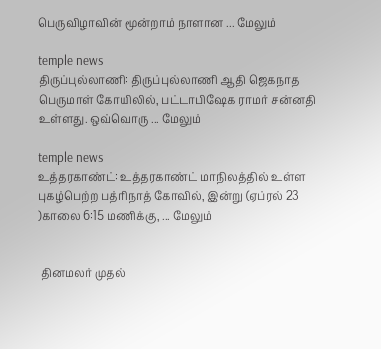பெருவிழாவின் மூன்றாம் நாளான ... மேலும்

temple news
திருப்புல்லாணி: திருப்புல்லாணி ஆதி ஜெகநாத பெருமாள் கோயிலில், பட்டாபிஷேக ராமர் சன்னதி உள்ளது. ஒவ்வொரு ... மேலும்

temple news
உத்தரகாண்ட்: உத்தரகாண்ட் மாநிலத்தில் உள்ள புகழ்பெற்ற பத்ரிநாத் கோவில், இன்று (ஏப்ரல் 23 )காலை 6:15 மணிக்கு, ... மேலும்


 தினமலர் முதல்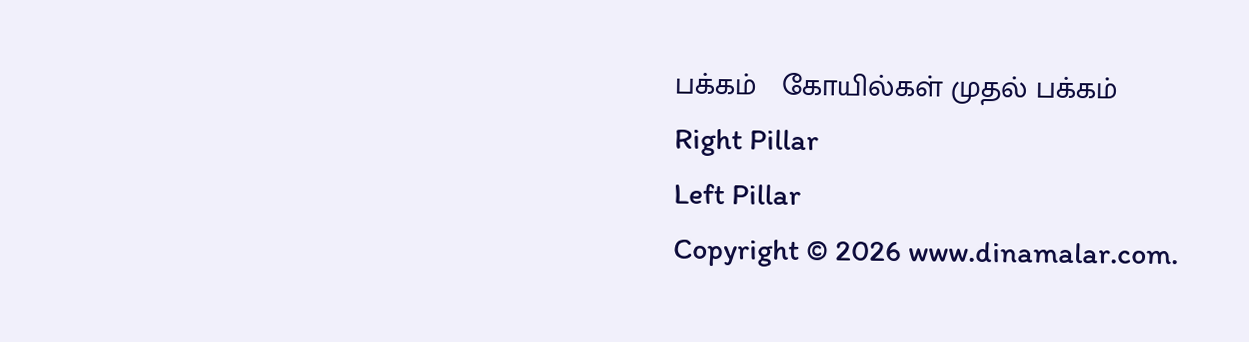பக்கம்   கோயில்கள் முதல் பக்கம்
Right Pillar
Left Pillar
Copyright © 2026 www.dinamalar.com.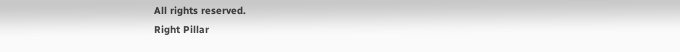All rights reserved.
Right Pillar